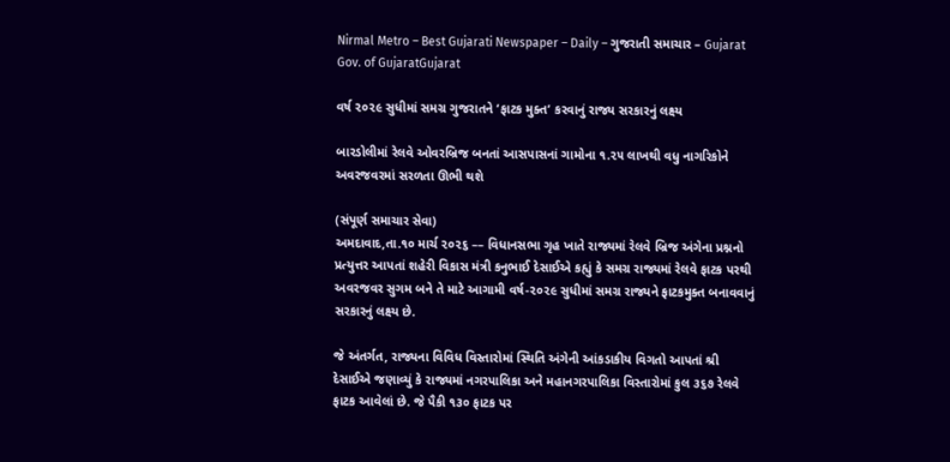Nirmal Metro – Best Gujarati Newspaper – Daily – ગુજરાતી સમાચાર – Gujarat
Gov. of GujaratGujarat

વર્ષ ૨૦૨૯ સુધીમાં સમગ્ર ગુજરાતને ’ફાટક મુક્ત’ કરવાનું રાજ્ય સરકારનું લક્ષ્ય

બારડોલીમાં રેલવે ઓવરબ્રિજ બનતાં આસપાસનાં ગામોના ૧.૨૫ લાખથી વધુ નાગરિકોને અવરજવરમાં સરળતા ઊભી થશે

(સંપૂર્ણ સમાચાર સેવા)
અમદાવાદ,તા.૧૦ માર્ચ ૨૦૨૬ –– વિધાનસભા ગૃહ ખાતે રાજ્યમાં રેલવે બ્રિજ અંગેના પ્રશ્નનો પ્રત્યુત્તર આપતાં શહેરી વિકાસ મંત્રી કનુભાઈ દેસાઈએ કહ્યું કે સમગ્ર રાજ્યમાં રેલવે ફાટક પરથી અવરજવર સુગમ બને તે માટે આગામી વર્ષ-૨૦૨૯ સુધીમાં સમગ્ર રાજ્યને ફાટકમુક્ત બનાવવાનું સરકારનું લક્ષ્ય છે.

જે અંતર્ગત, રાજ્યના વિવિધ વિસ્તારોમાં સ્થિતિ અંગેની આંકડાકીય વિગતો આપતાં શ્રી દેસાઈએ જણાવ્યું કે રાજ્યમાં નગરપાલિકા અને મહાનગરપાલિકા વિસ્તારોમાં કુલ ૩૬૭ રેલવે ફાટક આવેલાં છે. જે પૈકી ૧૩૦ ફાટક પર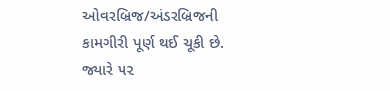ઓવરબ્રિજ/અંડરબ્રિજની કામગીરી પૂર્ણ થઈ ચૂકી છે. જ્યારે ૫૨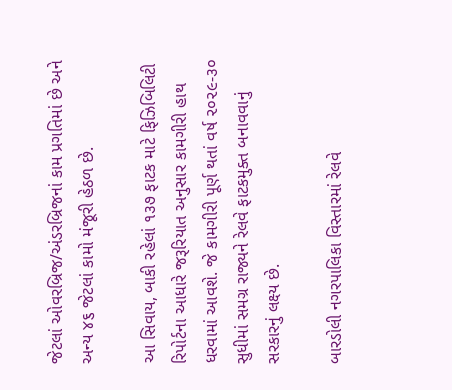જેટલાં ઓવરબ્રિજ/અંડરબ્રિજનાં કામ પ્રગતિમાં છે અને અન્ય ૪૬ જેટલાં કામો મંજૂરી હેઠળ છે.

આ સિવાય, બાકી રહેલાં ૧૩૭ ફાટક માટે ફિઝિબિલિટી રિપોર્ટના આધારે જરૂરિયાત અનુસાર કામગીરી હાથ ધરવામાં આવશે. જે કામગીરી પૂર્ણ થતાં વર્ષ ૨૦૨૯-૩૦ સુધીમાં સમગ્ર રાજ્યને રેલવે ફાટકમુક્ત બનાવવાનું સરકારનું લક્ષ્ય છે.

બારડોલી નગરપાલિકા વિસ્તારમાં રેલવે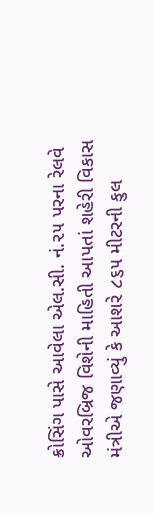ક્રોસિંગ પાસે આવેલા એલ.સી. નં.૨૫ પરના રેલવે ઓવરબ્રિજ વિશેની માહિતી આપતાં શહેરી વિકાસ મંત્રીએ જણાવ્યું કે આશરે ૮૬૫ મીટરની કુલ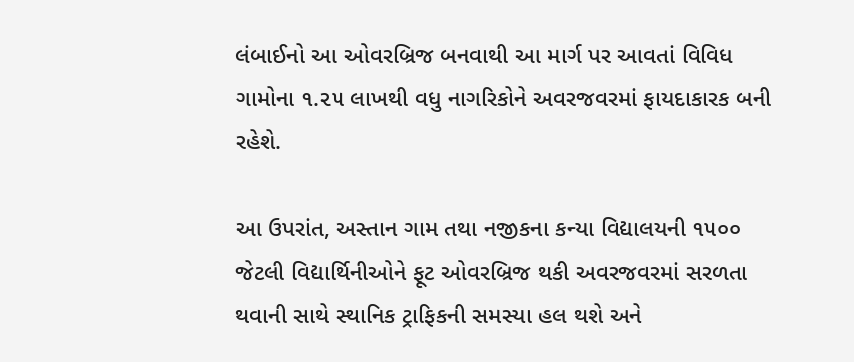લંબાઈનો આ ઓવરબ્રિજ બનવાથી આ માર્ગ પર આવતાં વિવિધ ગામોના ૧.૨૫ લાખથી વધુ નાગરિકોને અવરજવરમાં ફાયદાકારક બની રહેશે.

આ ઉપરાંત, અસ્તાન ગામ તથા નજીકના કન્યા વિદ્યાલયની ૧૫૦૦ જેટલી વિદ્યાર્થિનીઓને ફૂટ ઓવરબ્રિજ થકી અવરજવરમાં સરળતા થવાની સાથે સ્થાનિક ટ્રાફિકની સમસ્યા હલ થશે અને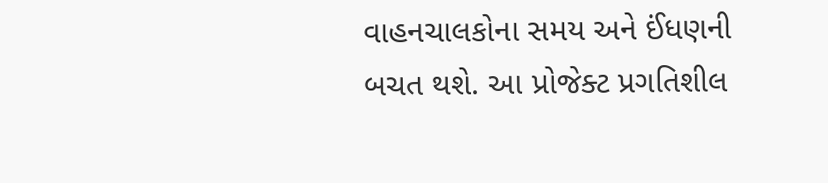વાહનચાલકોના સમય અને ઈંધણની બચત થશે. આ પ્રોજેક્ટ પ્રગતિશીલ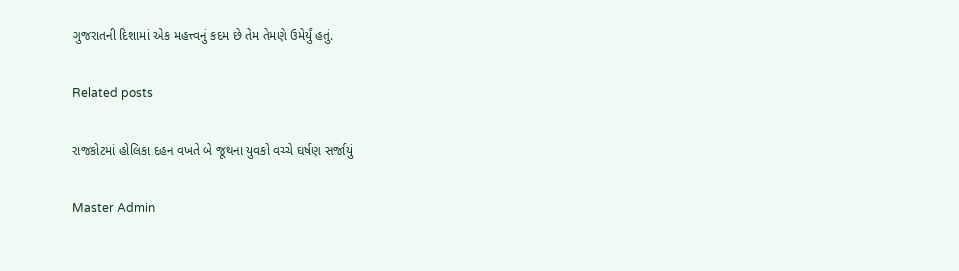ગુજરાતની દિશામાં એક મહત્ત્વનું કદમ છે તેમ તેમણે ઉમેર્યું હતું.

Related posts

રાજકોટમાં હોલિકા દહન વખતે બે જૂથના યુવકો વચ્ચે ઘર્ષણ સર્જાયું

Master Admin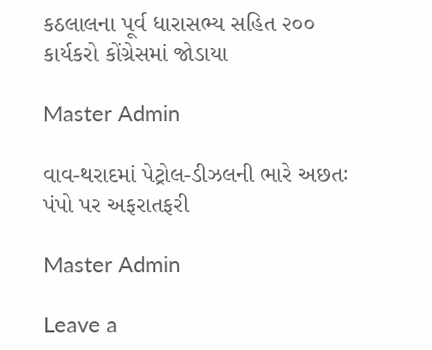કઠલાલના પૂર્વ ધારાસભ્ય સહિત ૨૦૦ કાર્યકરો કોંગ્રેસમાં જોડાયા

Master Admin

વાવ-થરાદમાં પેટ્રોલ-ડીઝલની ભારે અછતઃ પંપો પર અફરાતફરી

Master Admin

Leave a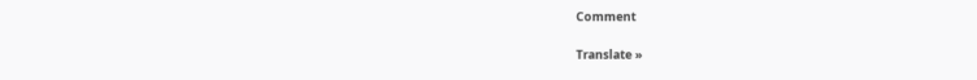Comment

Translate »